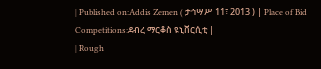| Published on:Addis Zemen ( ታኅሣሥ 11፣ 2013 ) | Place of Bid Competitions:ደብረ ማርቆስ ዩኒቨርሲቲ |
| Rough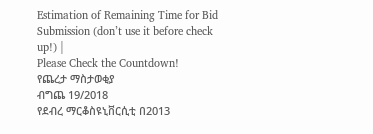Estimation of Remaining Time for Bid Submission (don’t use it before check up!) |
Please Check the Countdown!
የጨረታ ማስታወቂያ
ብግጨ 19/2018
የደብረ ማርቆስዩኒቨርሲቲ በ2013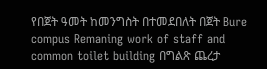የበጀት ዓመት ከመንግስት በተመደበለት በጀት Bure compus Remaning work of staff and common toilet building በግልጽ ጨረታ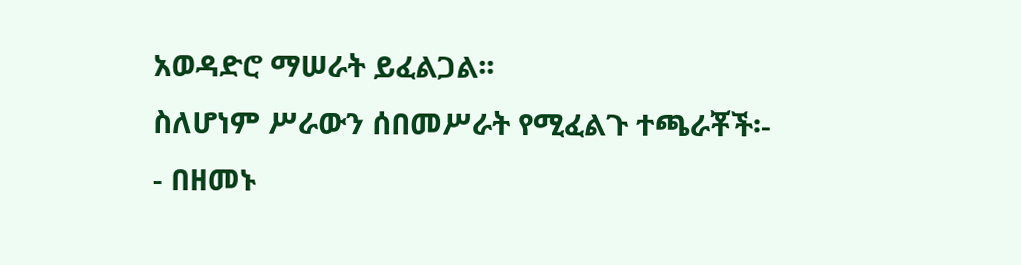አወዳድሮ ማሠራት ይፈልጋል፡፡
ስለሆነም ሥራውን ሰበመሥራት የሚፈልጉ ተጫራቾች፡-
- በዘመኑ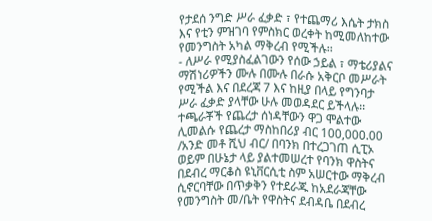የታደሰ ንግድ ሥራ ፈቃድ ፣ የተጨማሪ እሴት ታክስ እና የቲን ምዝገባ የምስክር ወረቀት ከሚመለከተው የመንግስት አካል ማቅረብ የሚችሉ፡፡
- ለሥራ የሚያስፈልገውን የሰው ኃይል ፣ ማቴሪያልና ማሽነሪዎችን ሙሉ በሙሉ በራሱ አቅርቦ መሥራት የሚችል እና በደረጃ 7 እና ከዚያ በላይ የግንባታ ሥራ ፈቃድ ያላቸው ሁሉ መወዳደር ይችላሉ፡፡ ተጫራቾች የጨረታ ሰነዳቸውን ዋጋ ሞልተው ሊመልሱ የጨረታ ማስከበሪያ ብር 100,000.00 /አንድ መቶ ሺህ ብር/ በባንክ በተረጋገጠ ሲፒኦ ወይም በሁኔታ ላይ ያልተመሠረተ የባንክ ዋስትና በደብረ ማርቆስ ዩኒቨርሲቲ ስም አሠርተው ማቅረብ ሲኖርባቸው በጥቃቅን የተደራጁ ከአደራጃቸው የመንግስት መ/ቤት የዋስትና ደብዳቤ በደብረ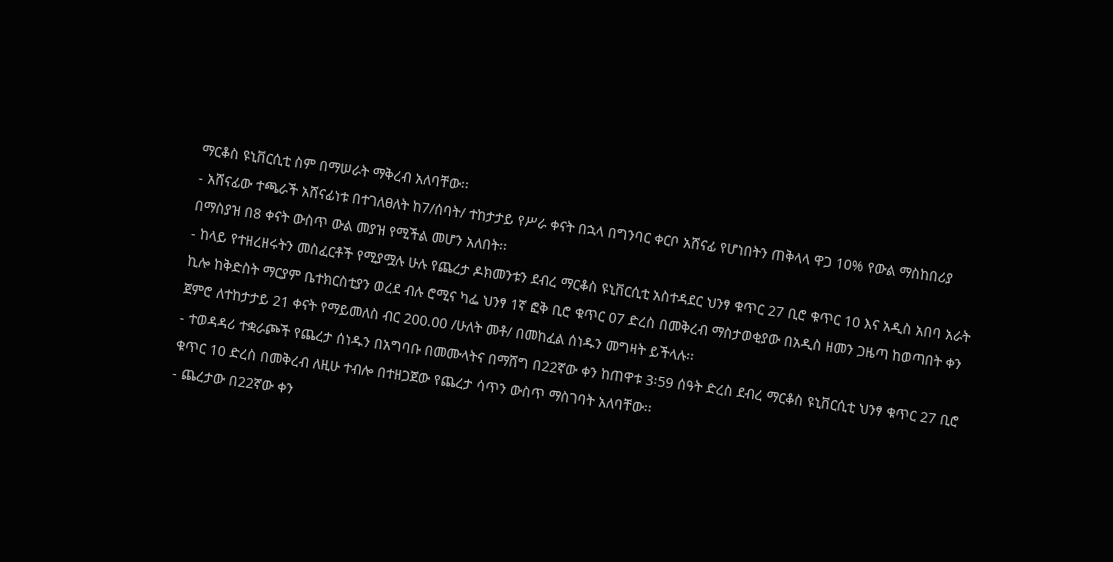ማርቆስ ዩኒቨርሲቲ ስም በማሠራት ማቅረብ አለባቸው፡፡
- አሸናፊው ተጫራች አሸናፊነቱ በተገለፀለት ከ7/ሰባት/ ተከታታይ የሥራ ቀናት በኋላ በግንባር ቀርቦ አሸናፊ የሆነበትን ጠቅላላ ዋጋ 10% የውል ማስከበሪያ በማስያዝ በ8 ቀናት ውስጥ ውል መያዝ የሚችል መሆን አለበት፡፡
- ከላይ የተዘረዘሩትን መስፈርቶች የሚያሟሉ ሁሉ የጨረታ ዶክመንቱን ደብረ ማርቆስ ዩኒቨርሲቲ አስተዳደር ህንፃ ቁጥር 27 ቢሮ ቁጥር 10 እና አዲስ አበባ አራት ኪሎ ከቅድስት ማርያም ቤተክርስቲያን ወረደ ብሉ ሮሚና ካፌ ህንፃ 1ኛ ፎቅ ቢሮ ቁጥር 07 ድረስ በመቅረብ ማስታወቂያው በአዲስ ዘመን ጋዜጣ ከወጣበት ቀን ጀምሮ ለተከታታይ 21 ቀናት የማይመለስ ብር 200.00 /ሁለት መቶ/ በመከፈል ሰነዱን መግዛት ይችላሉ፡፡
- ተወዳዳሪ ተቋራጮች የጨረታ ሰነዱን በአግባቡ በመሙላትና በማሸግ በ22ኛው ቀን ከጠዋቱ 3፡59 ሰዓት ድረስ ደብረ ማርቆስ ዩኒቨርሲቲ ህንፃ ቁጥር 27 ቢሮ ቁጥር 10 ድረስ በመቅረብ ለዚሁ ተብሎ በተዘጋጀው የጨረታ ሳጥን ውስጥ ማስገባት አለባቸው፡፡
- ጨረታው በ22ኛው ቀን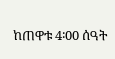ከጠዋቱ 4፡00 ሰዓት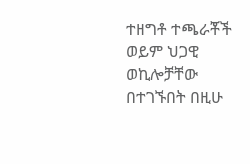ተዘግቶ ተጫራቾች ወይም ህጋዊ ወኪሎቻቸው በተገኙበት በዚሁ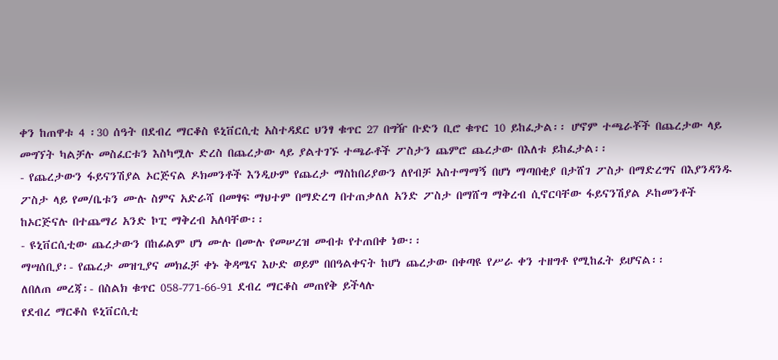ቀን ከጠዋቱ 4 ፡30 ሰዓት በደብረ ማርቆስ ዩኒቨርሲቲ አስተዳደር ህንፃ ቁጥር 27 በግዥ ቡድን ቢሮ ቁጥር 10 ይከፈታል፡፡ ሆኖም ተጫራቾች በጨረታው ላይ መግኘት ካልቻሉ መስፈርቱን እስካሟሉ ድረስ በጨረታው ላይ ያልተገኙ ተጫራቶች ፖስታን ጨምሮ ጨረታው በእለቱ ይከፈታል፡፡
- የጨረታውን ፋይናንሽያል ኦርጅናል ዶክመንቶች እንዲሁም የጨረታ ማስከበሪያውን ለየብቻ አስተማማኝ በሆነ ማጣበቂያ በታሸገ ፖስታ በማድረግና በእያንዳንዱ ፖስታ ላይ የመ/ቤቱን ሙሉ ስምና አድራሻ በመፃፍ ማህተም በማድረግ በተጠቃለለ አንድ ፖስታ በማሸግ ማቅረብ ሲኖርባቸው ፋይናንሽያል ዶከመንቶች ከኦርጅናሉ በተጨማሪ አንድ ኮፒ ማቅረብ አለባቸው፡፡
- ዩኒቨርሲቲው ጨረታውን በከፊልም ሆነ ሙሉ በሙሉ የመሠረዝ መብቱ የተጠበቀ ነው፡፡
ማሣሰቢያ፡- የጨረታ መዝጊያና መክፈቻ ቀኑ ቅዳሜና እሁድ ወይም በበዓልቀናት ከሆነ ጨረታው በቀጣዩ የሥራ ቀን ተዘግቶ የሚከፈት ይሆናል፡፡
ለበለጠ መረጃ፡- በስልክ ቁጥር 058-771-66-91 ደብረ ማርቆስ መጠየቅ ይችላሉ
የደብረ ማርቆስ ዩኒቨርሲቲ